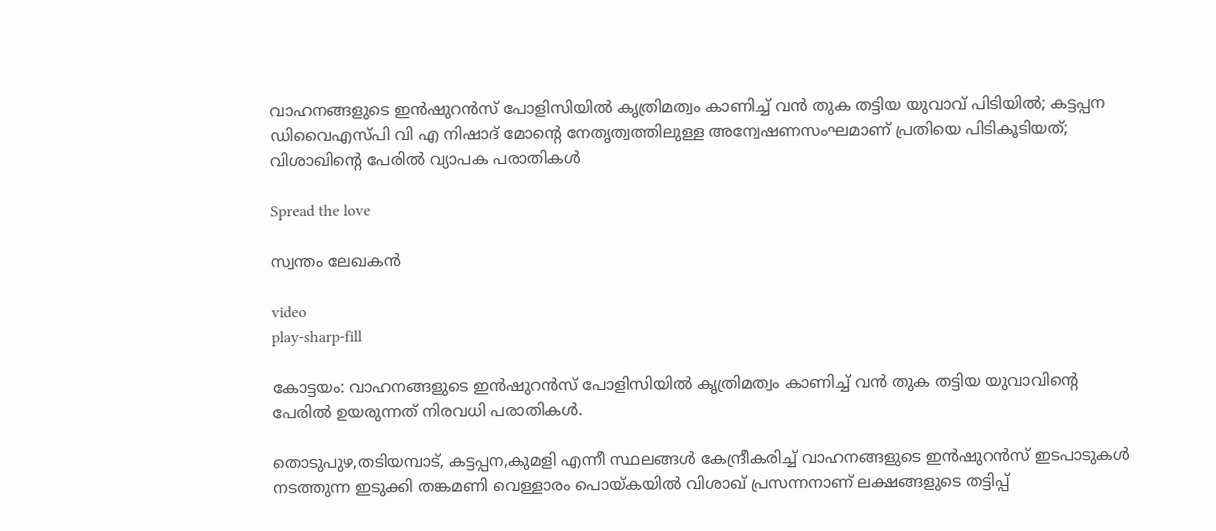വാഹനങ്ങളുടെ ഇൻഷുറൻസ് പോളിസിയിൽ കൃത്രിമത്വം കാണിച്ച് വൻ തുക തട്ടിയ യുവാവ് പിടിയിൽ; കട്ടപ്പന ഡിവൈഎസ്പി വി എ നിഷാദ് മോന്റെ നേതൃത്വത്തിലുള്ള അ‌ന്വേഷണസംഘമാണ് പ്രതിയെ പിടികൂടിയത്; വിശാഖിൻ്റെ പേരിൽ വ്യാപക പരാതികൾ

Spread the love

സ്വന്തം ലേഖകൻ

video
play-sharp-fill

കോട്ടയം: വാഹനങ്ങളുടെ ഇൻഷുറൻസ് പോളിസിയിൽ കൃത്രിമത്വം കാണിച്ച് വൻ തുക തട്ടിയ യുവാവിൻ്റെ പേരിൽ ഉയരുന്നത് നിരവധി പരാതികൾ.

തൊടുപുഴ,തടിയമ്പാട്, കട്ടപ്പന,കുമളി എന്നീ സ്ഥലങ്ങൾ കേന്ദ്രീകരിച്ച് വാഹനങ്ങളുടെ ഇൻഷുറൻസ് ഇടപാടുകൾ നടത്തുന്ന ഇടുക്കി തങ്കമണി വെള്ളാരം പൊയ്കയിൽ വിശാഖ് പ്രസന്നനാണ് ലക്ഷങ്ങളുടെ തട്ടിപ്പ്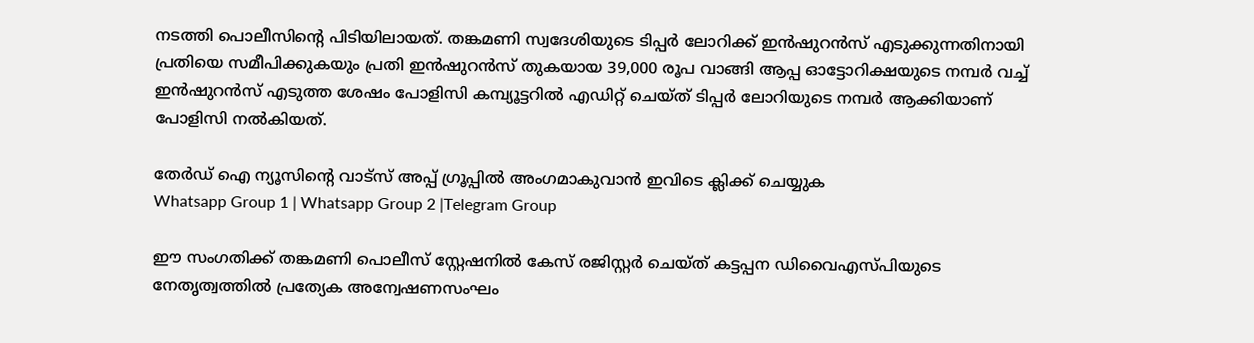നടത്തി പൊലീസിൻ്റെ പിടിയിലായത്. തങ്കമണി സ്വദേശിയുടെ ടിപ്പർ ലോറിക്ക് ഇൻഷുറൻസ് എടുക്കുന്നതിനായി പ്രതിയെ സമീപിക്കുകയും പ്രതി ഇൻഷുറൻസ് തുകയായ 39,000 രൂപ വാങ്ങി ആപ്പ ഓട്ടോറിക്ഷയുടെ നമ്പർ വച്ച് ഇൻഷുറൻസ് എടുത്ത ശേഷം പോളിസി കമ്പ്യൂട്ടറിൽ എഡിറ്റ് ചെയ്ത് ടിപ്പർ ലോറിയുടെ നമ്പർ ആക്കിയാണ് പോളിസി നൽകിയത്.

തേർഡ് ഐ ന്യൂസിന്റെ വാട്സ് അപ്പ് ഗ്രൂപ്പിൽ അംഗമാകുവാൻ ഇവിടെ ക്ലിക്ക് ചെയ്യുക
Whatsapp Group 1 | Whatsapp Group 2 |Telegram Group

ഈ സംഗതിക്ക് തങ്കമണി പൊലീസ് സ്റ്റേഷനിൽ കേസ് രജിസ്റ്റർ ചെയ്ത് കട്ടപ്പന ഡിവൈഎസ്പിയുടെ നേതൃത്വത്തിൽ പ്രത്യേക അന്വേഷണസംഘം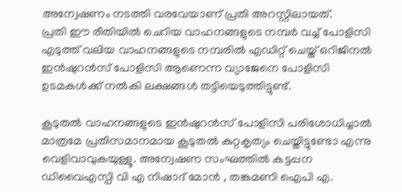അന്വേഷണം നടത്തി വരവേയാണ് പ്രതി അറസ്റ്റിലായത്.
പ്രതി ഈ രീതിയിൽ ചെറിയ വാഹനങ്ങളുടെ നമ്പർ വച്ച് പോളിസി എടുത്ത് വലിയ വാഹനങ്ങളുടെ നമ്പരിൽ എഡിറ്റ് ചെയ്ത് ഒറിജിനൽ ഇൻഷുറൻസ് പോളിസി ആണെന്ന വ്യാജേനെ പോളിസി ഉടമകൾക്ക് നൽകി ലക്ഷങ്ങൾ തട്ടിയെടുത്തിട്ടുണ്ട്.

കൂടുതൽ വാഹനങ്ങളുടെ ഇൻഷുറൻസ് പോളിസി പരിശോധിച്ചാൽ മാത്രമേ പ്രതിസമാനമായ കൂടുതൽ കുറ്റകൃത്യം ചെയ്തിട്ടുണ്ടോ എന്നു വെളിവാവുകയുള്ളൂ. അന്വേഷണ സംഘത്തിൽ കട്ടപ്പന ഡിവൈഎസ്പി വി എ നിഷാദ് മോൻ , തങ്കമണി ഐപി എ.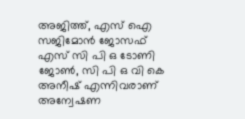അജിത്ത്, എസ് ഐ സജിമോൻ ജോസഫ് എസ് സി പി ഒ ടോണി ജോൺ, സി പി ഒ വി കെ അനീഷ് എന്നിവരാണ് അന്വേഷണ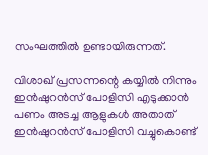സംഘത്തിൽ ഉണ്ടായിരുന്നത്.

വിശാഖ് പ്രസന്നന്റെ കയ്യിൽ നിന്നും ഇൻഷുറൻസ് പോളിസി എടുക്കാൻ പണം അടച്ച ആളുകൾ അതാത് ഇൻഷുറൻസ് പോളിസി വച്ചുകൊണ്ട്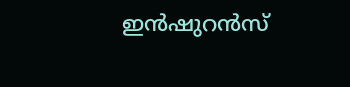ഇൻഷുറൻസ്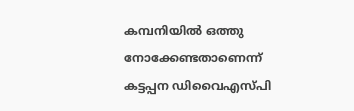കമ്പനിയിൽ ഒത്തു നോക്കേണ്ടതാണെന്ന് കട്ടപ്പന ഡിവൈഎസ്പി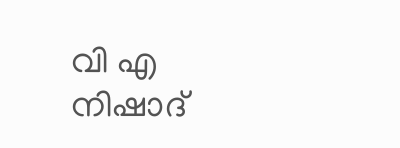വി എ നിഷാദ്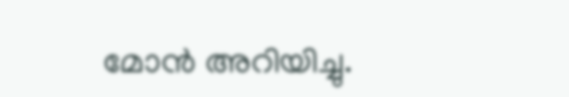മോൻ അറിയിച്ചു.